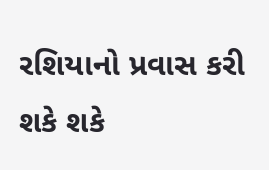રશિયાનો પ્રવાસ કરી શકે શકે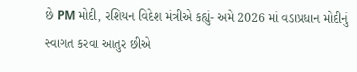છે PM મોદી, રશિયન વિદેશ મંત્રીએ કહ્યું- અમે 2026 માં વડાપ્રધાન મોદીનું સ્વાગત કરવા આતુર છીએ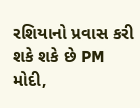રશિયાનો પ્રવાસ કરી શકે શકે છે PM મોદી,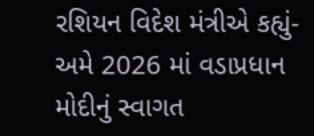રશિયન વિદેશ મંત્રીએ કહ્યું- અમે 2026 માં વડાપ્રધાન મોદીનું સ્વાગત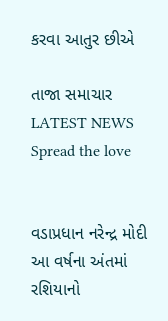કરવા આતુર છીએ

તાજા સમાચાર LATEST NEWS
Spread the love


વડાપ્રધાન નરેન્દ્ર મોદી આ વર્ષના અંતમાં રશિયાનો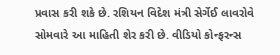પ્રવાસ કરી શકે છે. રશિયન વિદેશ મંત્રી સેર્ગેઈ લાવરોવે સોમવારે આ માહિતી શેર કરી છે. વીડિયો કોન્ફરન્સ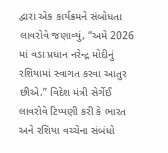દ્વારા એક કાર્યક્રમને સંબોધતા લાવરોવે જણાવ્યું, “અમે 2026 માં વડા પ્રધાન નરેન્દ્ર મોદીનું રશિયામાં સ્વાગત કરવા આતુર છીએ.” વિદેશ મંત્રી સેર્ગેઈ લાવરોવે ટિપ્પણી કરી કે ભારત અને રશિયા વચ્ચેના સંબંધો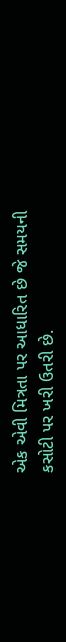એક એવી મિત્રતા પર આધારિત છે જે સમયની કસોટી પર ખરી ઉતરી છે.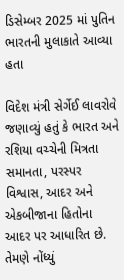ડિસેમ્બર 2025 માં પુતિન ભારતની મુલાકાતે આવ્યા હતા

વિદેશ મંત્રી સેર્ગેઈ લાવરોવે જણાવ્યું હતું કે ભારત અને રશિયા વચ્ચેની મિત્રતા સમાનતા, પરસ્પર વિશ્વાસ, આદર અને એકબીજાના હિતોના આદર પર આધારિત છે. તેમણે નોંધ્યું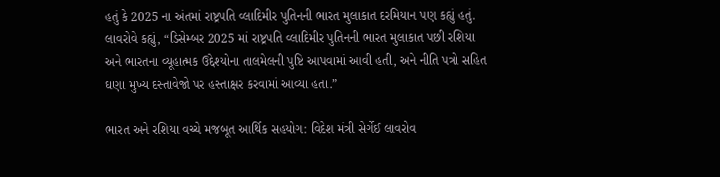હતું કે 2025 ના અંતમાં રાષ્ટ્રપતિ વ્લાદિમીર પુતિનની ભારત મુલાકાત દરમિયાન પણ કહ્યું હતું. લાવરોવે કહ્યું, “ડિસેમ્બર 2025 માં રાષ્ટ્રપતિ વ્લાદિમીર પુતિનની ભારત મુલાકાત પછી રશિયા અને ભારતના વ્યૂહાત્મક ઉદ્દેશ્યોના તાલમેલની પુષ્ટિ આપવામાં આવી હતી, અને નીતિ પત્રો સહિત ઘણા મુખ્ય દસ્તાવેજો પર હસ્તાક્ષર કરવામાં આવ્યા હતા.”

ભારત અને રશિયા વચ્ચે મજબૂત આર્થિક સહયોગ: વિદેશ મંત્રી સેર્ગેઈ લાવરોવ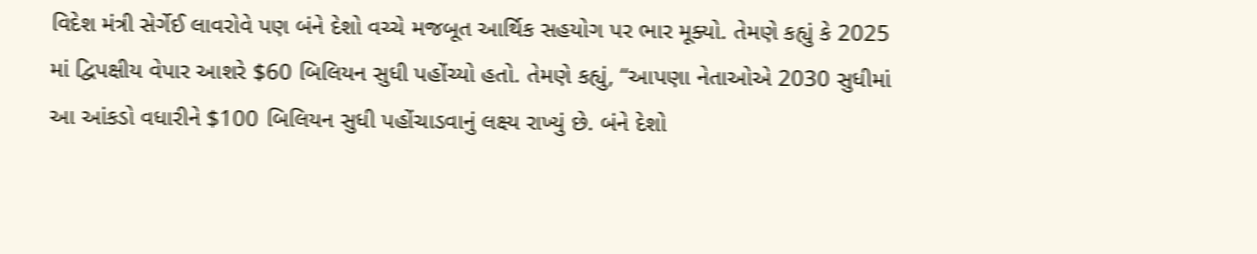વિદેશ મંત્રી સેર્ગેઈ લાવરોવે પણ બંને દેશો વચ્ચે મજબૂત આર્થિક સહયોગ પર ભાર મૂક્યો. તેમણે કહ્યું કે 2025 માં દ્વિપક્ષીય વેપાર આશરે $60 બિલિયન સુધી પહોંચ્યો હતો. તેમણે કહ્યું, “આપણા નેતાઓએ 2030 સુધીમાં આ આંકડો વધારીને $100 બિલિયન સુધી પહોંચાડવાનું લક્ષ્ય રાખ્યું છે. બંને દેશો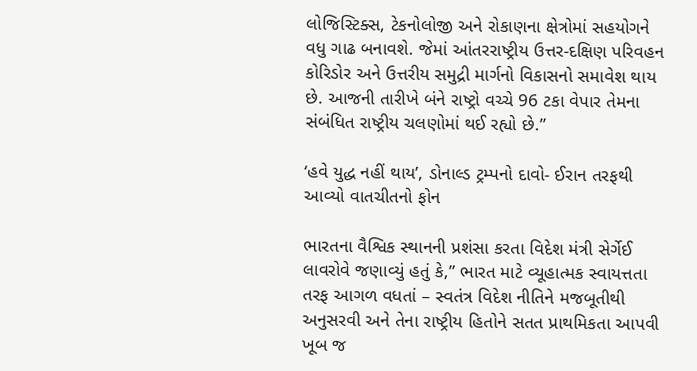લોજિસ્ટિક્સ, ટેકનોલોજી અને રોકાણના ક્ષેત્રોમાં સહયોગને વધુ ગાઢ બનાવશે. જેમાં આંતરરાષ્ટ્રીય ઉત્તર-દક્ષિણ પરિવહન કોરિડોર અને ઉત્તરીય સમુદ્રી માર્ગનો વિકાસનો સમાવેશ થાય છે. આજની તારીખે બંને રાષ્ટ્રો વચ્ચે 96 ટકા વેપાર તેમના સંબંધિત રાષ્ટ્રીય ચલણોમાં થઈ રહ્યો છે.”

‘હવે યુદ્ધ નહીં થાય’, ડોનાલ્ડ ટ્રમ્પનો દાવો- ઈરાન તરફથી આવ્યો વાતચીતનો ફોન

ભારતના વૈશ્વિક સ્થાનની પ્રશંસા કરતા વિદેશ મંત્રી સેર્ગેઈ લાવરોવે જણાવ્યું હતું કે,” ભારત માટે વ્યૂહાત્મક સ્વાયત્તતા તરફ આગળ વધતાં – સ્વતંત્ર વિદેશ નીતિને મજબૂતીથી અનુસરવી અને તેના રાષ્ટ્રીય હિતોને સતત પ્રાથમિકતા આપવી ખૂબ જ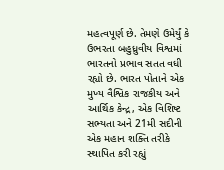મહત્વપૂર્ણ છે. તેમણે ઉમેર્યું કે ઉભરતા બહુધ્રુવીય વિશ્વમાં ભારતનો પ્રભાવ સતત વધી રહ્યો છે. ભારત પોતાને એક મુખ્ય વૈશ્વિક રાજકીય અને આર્થિક કેન્દ્ર, એક વિશિષ્ટ સભ્યતા અને 21મી સદીની એક મહાન શક્તિ તરીકે સ્થાપિત કરી રહ્યું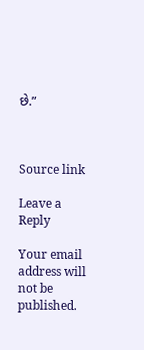છે.”



Source link

Leave a Reply

Your email address will not be published.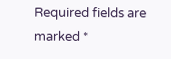Required fields are marked *